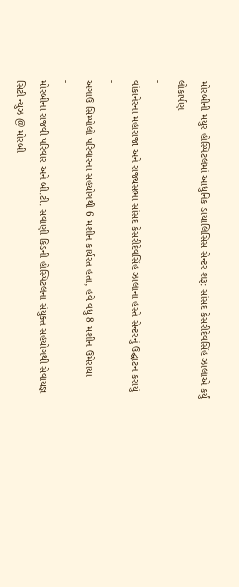મોરબીની મયુર હોસ્પિટલમાં આધુનિક ડાયાલિસિસ સેન્ટર શરૂ: સાંસદ કેસરીદેવસિંહ ઝાલાએ કર્યું લોકાર્પણ
-
વાંકાનેરના મહારાજા અને રાજ્યસભા સાંસદ કેસરીદેવસિંહ ઝાલાના હસ્તે સેન્ટરનું ઉદ્ઘાટન કરાયું
-
અગાઉ સિમ્પોલો પરિવારના સહયોગથી 6 મશીન કાર્યરત હતા, હવે વધુ 8 મશીન ઉમેરાયા
-
મોરબીના રાજવી પરિવાર અને બી.ટી. સવાણી કિડની હોસ્પિટલના સંયુક્ત સહયોગથી સેવાયજ્ઞ
સિટી ન્યુઝ @ મોરબી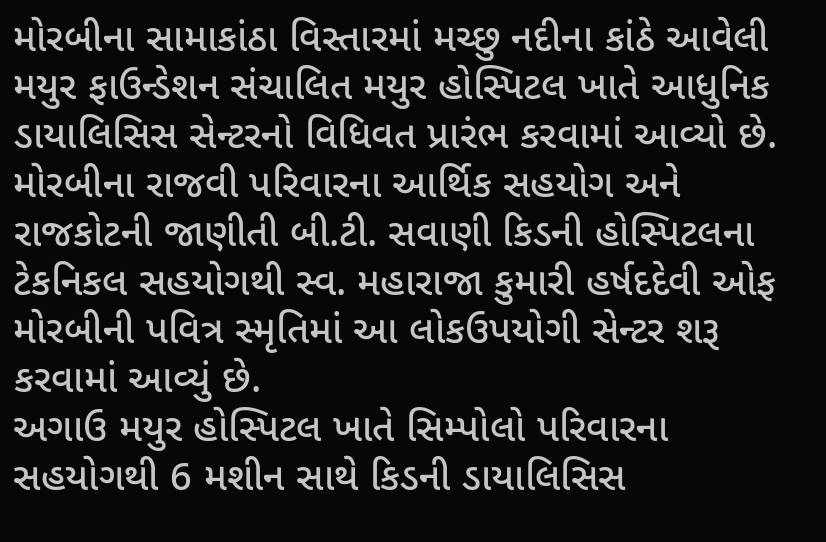મોરબીના સામાકાંઠા વિસ્તારમાં મચ્છુ નદીના કાંઠે આવેલી મયુર ફાઉન્ડેશન સંચાલિત મયુર હોસ્પિટલ ખાતે આધુનિક ડાયાલિસિસ સેન્ટરનો વિધિવત પ્રારંભ કરવામાં આવ્યો છે. મોરબીના રાજવી પરિવારના આર્થિક સહયોગ અને રાજકોટની જાણીતી બી.ટી. સવાણી કિડની હોસ્પિટલના ટેકનિકલ સહયોગથી સ્વ. મહારાજા કુમારી હર્ષદદેવી ઓફ મોરબીની પવિત્ર સ્મૃતિમાં આ લોકઉપયોગી સેન્ટર શરૂ કરવામાં આવ્યું છે.
અગાઉ મયુર હોસ્પિટલ ખાતે સિમ્પોલો પરિવારના સહયોગથી 6 મશીન સાથે કિડની ડાયાલિસિસ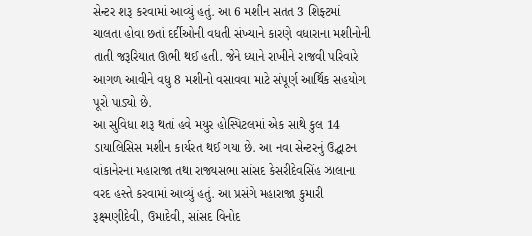સેન્ટર શરૂ કરવામાં આવ્યું હતું. આ 6 મશીન સતત 3 શિફ્ટમાં ચાલતા હોવા છતાં દર્દીઓની વધતી સંખ્યાને કારણે વધારાના મશીનોની તાતી જરૂરિયાત ઊભી થઈ હતી. જેને ધ્યાને રાખીને રાજવી પરિવારે આગળ આવીને વધુ 8 મશીનો વસાવવા માટે સંપૂર્ણ આર્થિક સહયોગ પૂરો પાડ્યો છે.
આ સુવિધા શરૂ થતાં હવે મયુર હોસ્પિટલમાં એક સાથે કુલ 14 ડાયાલિસિસ મશીન કાર્યરત થઈ ગયા છે. આ નવા સેન્ટરનું ઉદ્ઘાટન વાંકાનેરના મહારાજા તથા રાજ્યસભા સાંસદ કેસરીદેવસિંહ ઝાલાના વરદ હસ્તે કરવામાં આવ્યું હતું. આ પ્રસંગે મહારાજા કુમારી રૂક્ષ્મણીદેવી, ઉમાદેવી, સાંસદ વિનોદ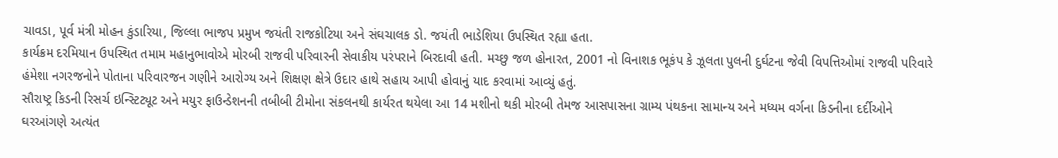ચાવડા, પૂર્વ મંત્રી મોહન કુંડારિયા, જિલ્લા ભાજપ પ્રમુખ જયંતી રાજકોટિયા અને સંઘચાલક ડો. જયંતી ભાડેશિયા ઉપસ્થિત રહ્યા હતા.
કાર્યક્રમ દરમિયાન ઉપસ્થિત તમામ મહાનુભાવોએ મોરબી રાજવી પરિવારની સેવાકીય પરંપરાને બિરદાવી હતી. મચ્છુ જળ હોનારત, 2001 નો વિનાશક ભૂકંપ કે ઝૂલતા પુલની દુર્ઘટના જેવી વિપત્તિઓમાં રાજવી પરિવારે હંમેશા નગરજનોને પોતાના પરિવારજન ગણીને આરોગ્ય અને શિક્ષણ ક્ષેત્રે ઉદાર હાથે સહાય આપી હોવાનું યાદ કરવામાં આવ્યું હતું.
સૌરાષ્ટ્ર કિડની રિસર્ચ ઇન્સ્ટિટ્યૂટ અને મયુર ફાઉન્ડેશનની તબીબી ટીમોના સંકલનથી કાર્યરત થયેલા આ 14 મશીનો થકી મોરબી તેમજ આસપાસના ગ્રામ્ય પંથકના સામાન્ય અને મધ્યમ વર્ગના કિડનીના દર્દીઓને ઘરઆંગણે અત્યંત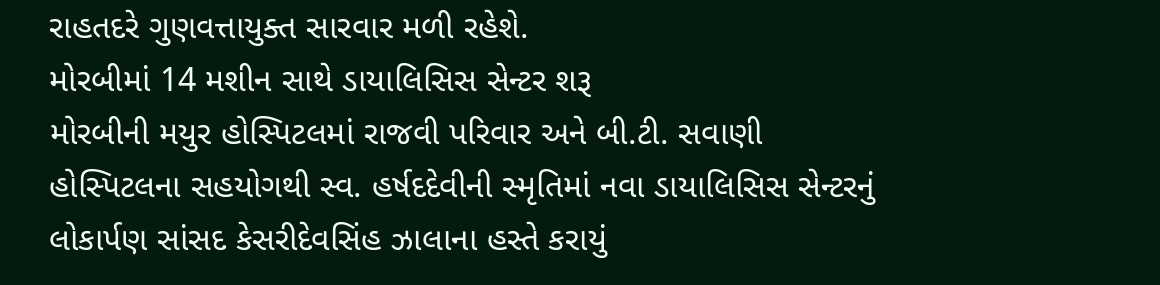રાહતદરે ગુણવત્તાયુક્ત સારવાર મળી રહેશે.
મોરબીમાં 14 મશીન સાથે ડાયાલિસિસ સેન્ટર શરૂ
મોરબીની મયુર હોસ્પિટલમાં રાજવી પરિવાર અને બી.ટી. સવાણી હોસ્પિટલના સહયોગથી સ્વ. હર્ષદદેવીની સ્મૃતિમાં નવા ડાયાલિસિસ સેન્ટરનું લોકાર્પણ સાંસદ કેસરીદેવસિંહ ઝાલાના હસ્તે કરાયું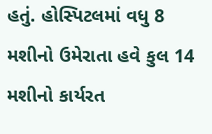હતું. હોસ્પિટલમાં વધુ 8 મશીનો ઉમેરાતા હવે કુલ 14 મશીનો કાર્યરત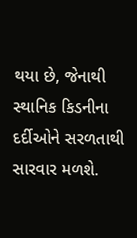થયા છે, જેનાથી સ્થાનિક કિડનીના દર્દીઓને સરળતાથી સારવાર મળશે.